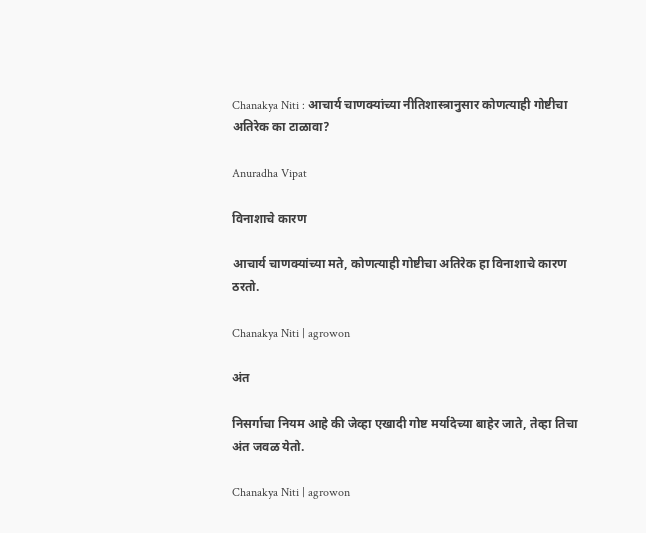Chanakya Niti : आचार्य चाणक्यांच्या नीतिशास्त्रानुसार कोणत्याही गोष्टीचा अतिरेक का टाळावा?

Anuradha Vipat

विनाशाचे कारण

आचार्य चाणक्यांच्या मते, कोणत्याही गोष्टीचा अतिरेक हा विनाशाचे कारण ठरतो.

Chanakya Niti | agrowon

अंत

निसर्गाचा नियम आहे की जेव्हा एखादी गोष्ट मर्यादेच्या बाहेर जाते, तेव्हा तिचा अंत जवळ येतो.

Chanakya Niti | agrowon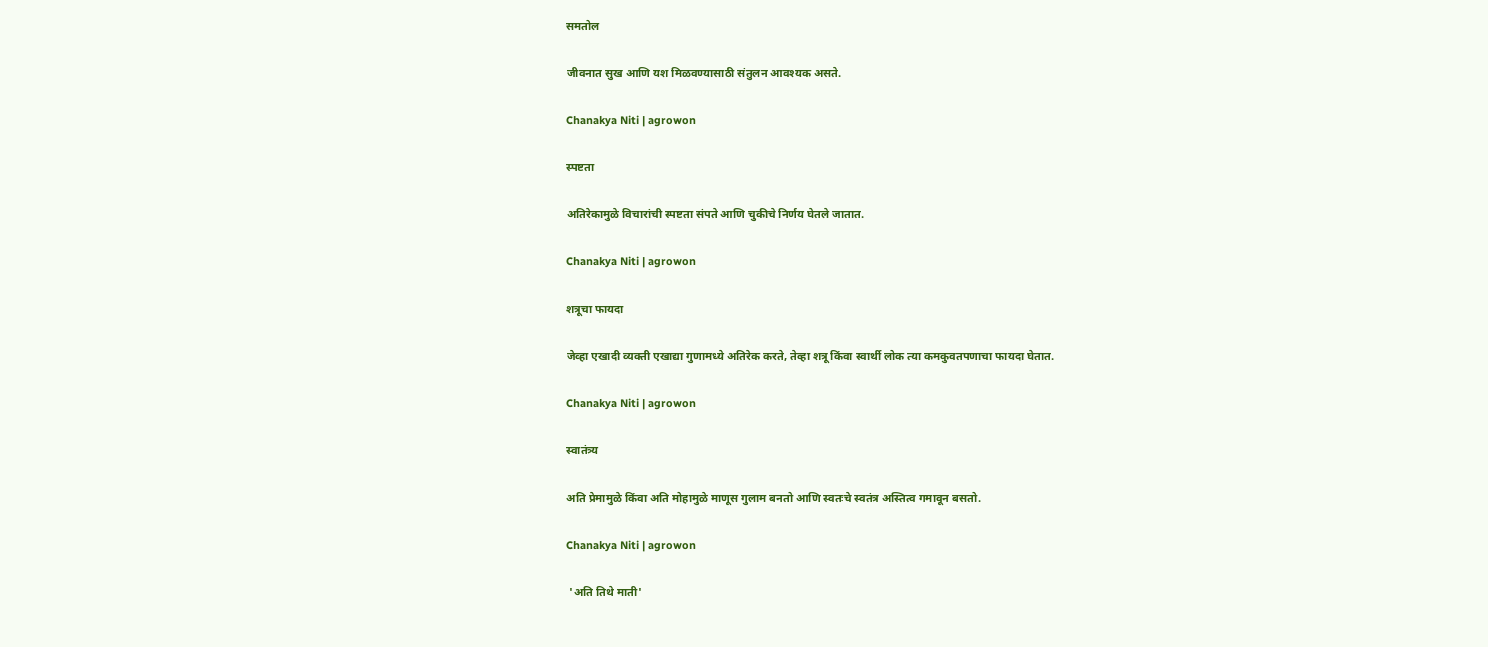समतोल

जीवनात सुख आणि यश मिळवण्यासाठी संतुलन आवश्यक असते.

Chanakya Niti | agrowon

स्पष्टता

अतिरेकामुळे विचारांची स्पष्टता संपते आणि चुकीचे निर्णय घेतले जातात.

Chanakya Niti | agrowon

शत्रूचा फायदा

जेव्हा एखादी व्यक्ती एखाद्या गुणामध्ये अतिरेक करते, तेव्हा शत्रू किंवा स्वार्थी लोक त्या कमकुवतपणाचा फायदा घेतात.

Chanakya Niti | agrowon

स्वातंत्र्य

अति प्रेमामुळे किंवा अति मोहामुळे माणूस गुलाम बनतो आणि स्वतःचे स्वतंत्र अस्तित्व गमावून बसतो.

Chanakya Niti | agrowon

 'अति तिथे माती'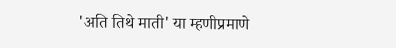'अति तिथे माती' या म्हणीप्रमाणे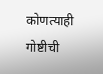कोणत्याही गोष्टीची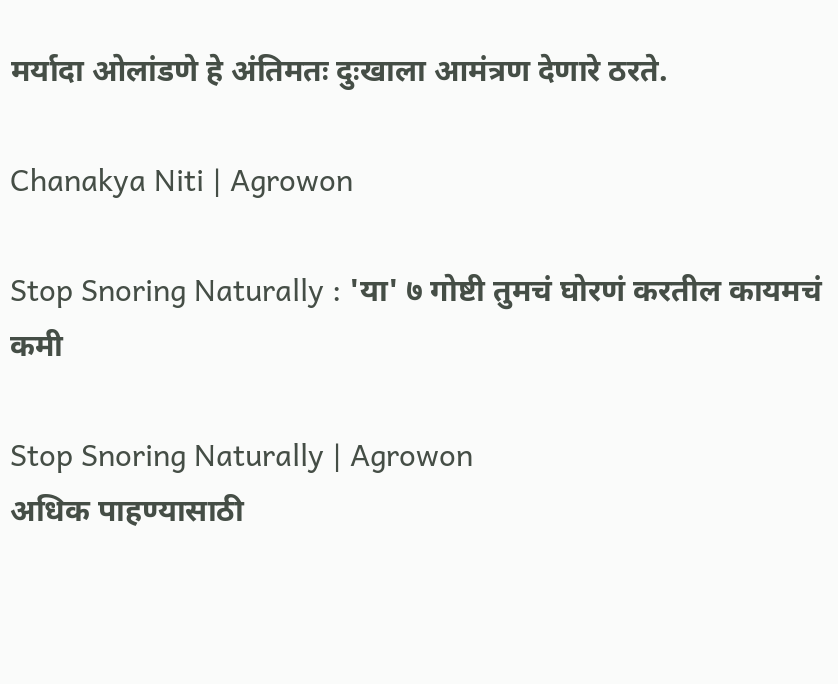मर्यादा ओलांडणे हे अंतिमतः दुःखाला आमंत्रण देणारे ठरते.

Chanakya Niti | Agrowon

Stop Snoring Naturally : 'या' ७ गोष्टी तुमचं घोरणं करतील कायमचं कमी

Stop Snoring Naturally | Agrowon
अधिक पाहण्यासाठी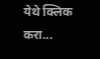येथे क्लिक करा...